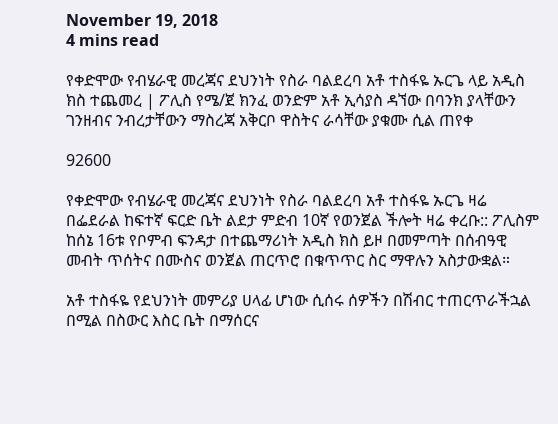November 19, 2018
4 mins read

የቀድሞው የብሄራዊ መረጃና ደህንነት የስራ ባልደረባ አቶ ተስፋዬ ኡርጌ ላይ አዲስ ክስ ተጨመረ | ፖሊስ የሜ/ጀ ክንፈ ወንድም አቶ ኢሳያስ ዳኘው በባንክ ያላቸውን ገንዘብና ንብረታቸውን ማስረጃ አቅርቦ ዋስትና ራሳቸው ያቁሙ ሲል ጠየቀ

92600

የቀድሞው የብሄራዊ መረጃና ደህንነት የስራ ባልደረባ አቶ ተስፋዬ ኡርጌ ዛሬ በፌደራል ከፍተኛ ፍርድ ቤት ልደታ ምድብ 10ኛ የወንጀል ችሎት ዛሬ ቀረቡ:: ፖሊስም ከሰኔ 16ቱ የቦምብ ፍንዳታ በተጨማሪነት አዲስ ክስ ይዞ በመምጣት በሰብዓዊ መብት ጥሰትና በሙስና ወንጀል ጠርጥሮ በቁጥጥር ስር ማዋሉን አስታውቋል።

አቶ ተስፋዬ የደህንነት መምሪያ ሀላፊ ሆነው ሲሰሩ ሰዎችን በሽብር ተጠርጥራችኋል በሚል በስውር እስር ቤት በማሰርና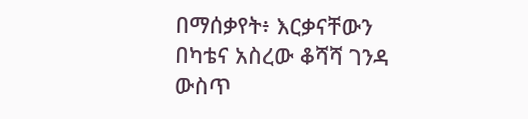በማሰቃየት፥ እርቃናቸውን በካቴና አስረው ቆሻሻ ገንዳ ውስጥ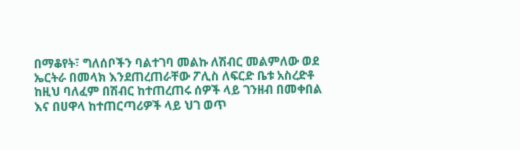በማቆየት፣ ግለሰቦችን ባልተገባ መልኩ ለሽብር መልምለው ወደ ኤርትራ በመላክ እንደጠረጠራቸው ፖሊስ ለፍርድ ቤቱ አስረድቶ ከዚህ ባለፈም በሽብር ከተጠረጠሩ ሰዎች ላይ ገንዘብ በመቀበል እና በሀዋላ ከተጠርጣሪዎች ላይ ህገ ወጥ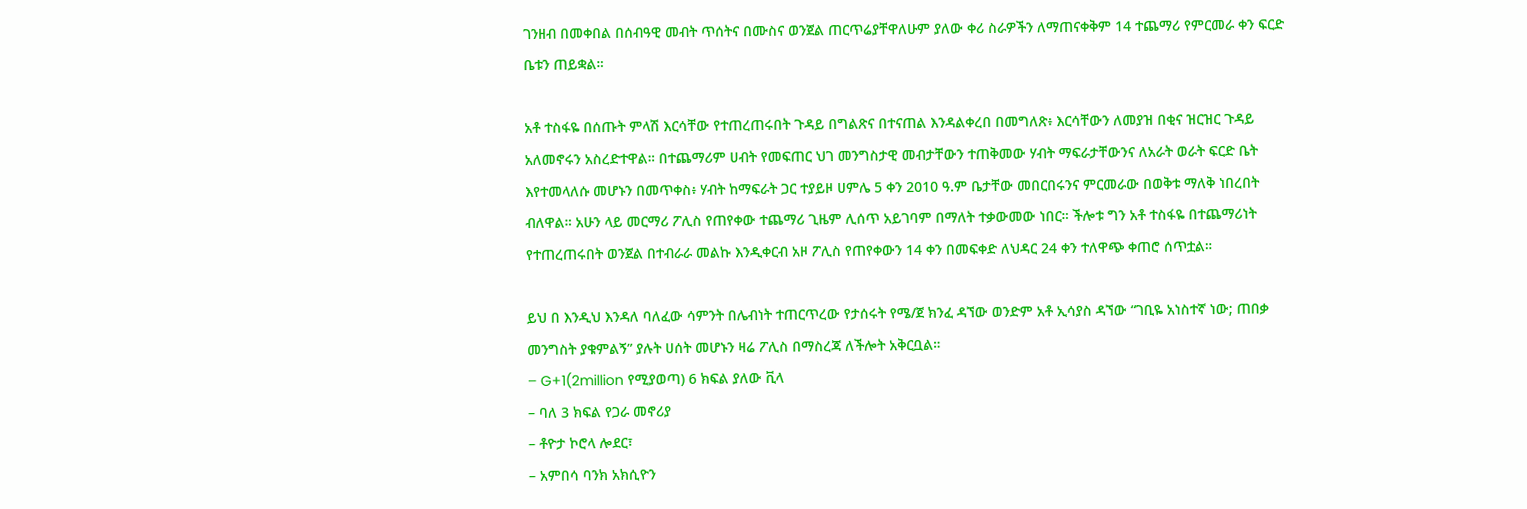ገንዘብ በመቀበል በሰብዓዊ መብት ጥሰትና በሙስና ወንጀል ጠርጥሬያቸዋለሁም ያለው ቀሪ ስራዎችን ለማጠናቀቅም 14 ተጨማሪ የምርመራ ቀን ፍርድ ቤቱን ጠይቋል።

አቶ ተስፋዬ በሰጡት ምላሽ እርሳቸው የተጠረጠሩበት ጉዳይ በግልጽና በተናጠል እንዳልቀረበ በመግለጽ፥ እርሳቸውን ለመያዝ በቂና ዝርዝር ጉዳይ አለመኖሩን አስረድተዋል። በተጨማሪም ሀብት የመፍጠር ህገ መንግስታዊ መብታቸውን ተጠቅመው ሃብት ማፍራታቸውንና ለአራት ወራት ፍርድ ቤት እየተመላለሱ መሆኑን በመጥቀስ፥ ሃብት ከማፍራት ጋር ተያይዞ ሀምሌ 5 ቀን 2010 ዓ.ም ቤታቸው መበርበሩንና ምርመራው በወቅቱ ማለቅ ነበረበት ብለዋል። አሁን ላይ መርማሪ ፖሊስ የጠየቀው ተጨማሪ ጊዜም ሊሰጥ አይገባም በማለት ተቃውመው ነበር። ችሎቱ ግን አቶ ተስፋዬ በተጨማሪነት የተጠረጠሩበት ወንጀል በተብራራ መልኩ እንዲቀርብ አዞ ፖሊስ የጠየቀውን 14 ቀን በመፍቀድ ለህዳር 24 ቀን ተለዋጭ ቀጠሮ ሰጥቷል።

ይህ በ እንዲህ እንዳለ ባለፈው ሳምንት በሌብነት ተጠርጥረው የታሰሩት የሜ/ጀ ክንፈ ዳኘው ወንድም አቶ ኢሳያስ ዳኘው “ገቢዬ አነስተኛ ነው; ጠበቃ መንግስት ያቁምልኝ” ያሉት ሀሰት መሆኑን ዛሬ ፖሊስ በማስረጃ ለችሎት አቅርቧል።
– G+1(2million የሚያወጣ) 6 ክፍል ያለው ቪላ
– ባለ 3 ክፍል የጋራ መኖሪያ
– ቶዮታ ኮሮላ ሎደር፣
– አምበሳ ባንክ አክሲዮን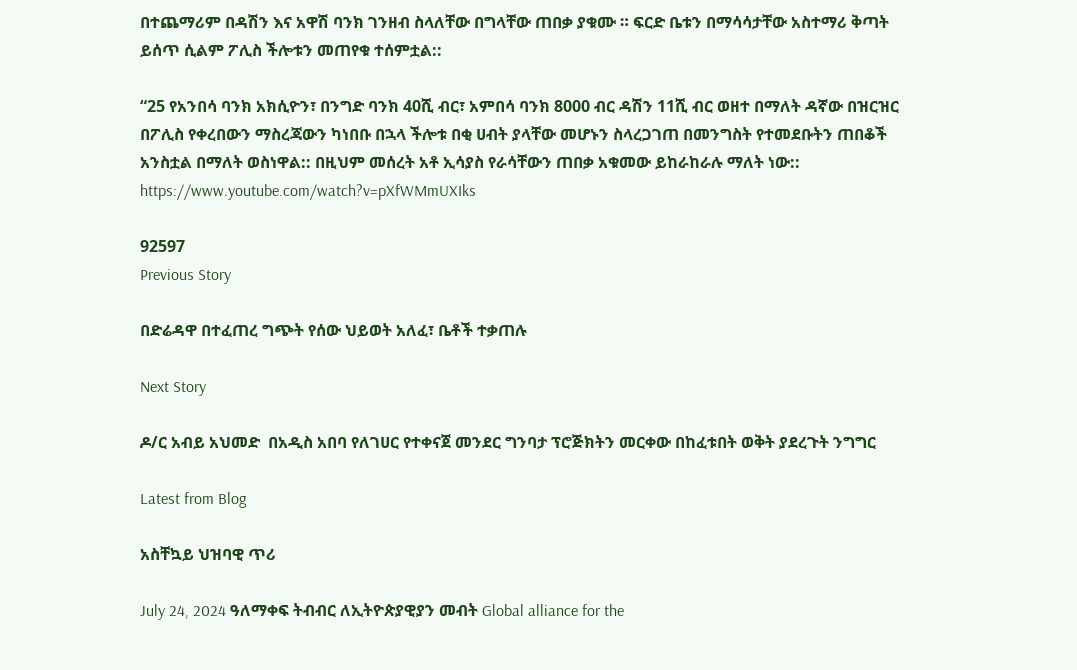በተጨማሪም በዳሽን እና አዋሽ ባንክ ገንዘብ ስላለቸው በግላቸው ጠበቃ ያቁሙ ። ፍርድ ቤቱን በማሳሳታቸው አስተማሪ ቅጣት ይሰጥ ሲልም ፖሊስ ችሎቱን መጠየቁ ተሰምቷል::

“25 የአንበሳ ባንክ አክሲዮን፣ በንግድ ባንክ 40ሺ ብር፣ አምበሳ ባንክ 8000 ብር ዳሽን 11ሺ ብር ወዘተ በማለት ዳኛው በዝርዝር በፖሊስ የቀረበውን ማስረጃውን ካነበቡ በኋላ ችሎቱ በቂ ሀብት ያላቸው መሆኑን ስላረጋገጠ በመንግስት የተመደቡትን ጠበቆች አንስቷል በማለት ወስነዋል:: በዚህም መሰረት አቶ ኢሳያስ የራሳቸውን ጠበቃ አቁመው ይከራከራሉ ማለት ነው::
https://www.youtube.com/watch?v=pXfWMmUXIks

92597
Previous Story

በድሬዳዋ በተፈጠረ ግጭት የሰው ህይወት አለፈ፣ ቤቶች ተቃጠሉ

Next Story

ዶ/ር አብይ አህመድ  በአዲስ አበባ የለገሀር የተቀናጀ መንደር ግንባታ ፕሮጅክትን መርቀው በከፈቱበት ወቅት ያደረጉት ንግግር

Latest from Blog

አስቸኳይ ህዝባዊ ጥሪ

July 24, 2024 ዓለማቀፍ ትብብር ለኢትዮጵያዊያን መብት Global alliance for the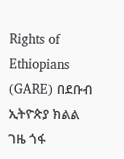Rights of Ethiopians (GARE) በደቡብ ኢትዮጵያ ክልል ገዜ ጎፋ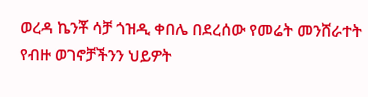ወረዳ ኬንቾ ሳቻ ጎዝዲ ቀበሌ በደረሰው የመሬት መንሸራተት የብዙ ወገኖቻችንን ህይዎት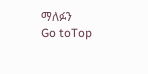ማለፉን
Go toTop